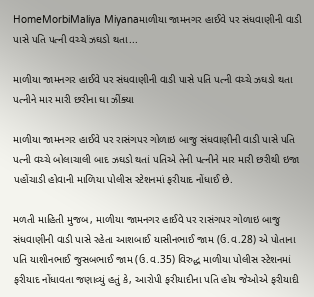HomeMorbiMaliya Miyanaમાળીયા જામનગર હાઈવે પર સંધવાણીની વાડી પાસે પતિ પત્ની વચ્ચે ઝઘડો થતા...

માળીયા જામનગર હાઈવે પર સંધવાણીની વાડી પાસે પતિ પત્ની વચ્ચે ઝઘડો થતા પત્નીને માર મારી છરીના ઘા ઝીંક્યા

માળીયા જામનગર હાઈવે પર રાસંગપર ગોળાઇ બાજુ સંધવાણીની વાડી પાસે પતિ પત્ની વચ્ચે બોલાચાલી બાદ ઝઘડો થતાં પતિએ તેની પત્નીને માર મારી છરીથી ઇજા પહોંચાડી હોવાની માળિયા પોલીસ સ્ટેશનમાં ફરીયાદ નોંધાઈ છે.

મળતી માહિતી મુજબ, માળીયા જામનગર હાઈવે પર રાસંગપર ગોળાઇ બાજુ સંધવાણીની વાડી પાસે રહેતા આશબાઈ યાસીનભાઈ જામ (ઉ.વ.28) એ પોતાના પતિ યાશીનભાઈ જુસબભાઈ જામ (ઉ.વ.35) વિરુદ્ધ માળીયા પોલીસ સ્ટેશનમાં ફરીયાદ નોંધાવતા જણાવ્યું હતું કે, આરોપી ફરીયાદીના પતિ હોય જેઓએ ફરીયાદી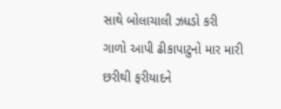સાથે બોલાચાલી ઝધડો કરી ગાળો આપી ઢીકાપાટુનો માર મારી છરીથી ફરીયાદને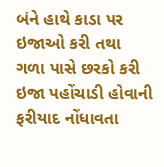બંને હાથે કાડા પર ઇજાઓ કરી તથા ગળા પાસે છરકો કરી ઇજા પહોંચાડી હોવાની ફરીયાદ નોંધાવતા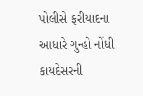પોલીસે ફરીયાદના આધારે ગુન્હો નોંધી કાયદેસરની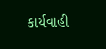કાર્યવાહી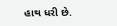હાથ ધરી છે.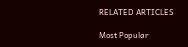RELATED ARTICLES

Most Popular